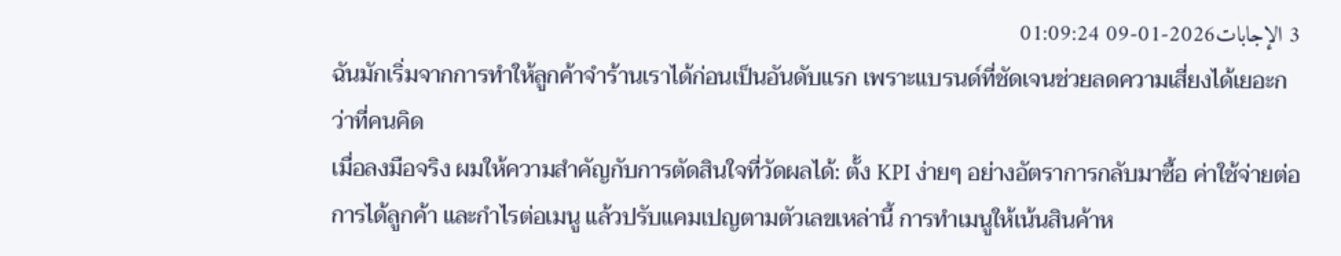3 الإجابات2026-01-09 01:09:24
ฉันมักเริ่มจากการทำให้ลูกค้าจำร้านเราได้ก่อนเป็นอันดับแรก เพราะแบรนด์ที่ชัดเจนช่วยลดความเสี่ยงได้เยอะกว่าที่คนคิด
เมื่อลงมือจริง ผมให้ความสำคัญกับการตัดสินใจที่วัดผลได้: ตั้ง KPI ง่ายๆ อย่างอัตราการกลับมาซื้อ ค่าใช้จ่ายต่อการได้ลูกค้า และกำไรต่อเมนู แล้วปรับแคมเปญตามตัวเลขเหล่านี้ การทำเมนูให้เน้นสินค้าห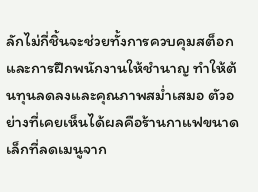ลักไม่กี่ชิ้นจะช่วยทั้งการควบคุมสต็อกและการฝึกพนักงานให้ชำนาญ ทำให้ต้นทุนลดลงและคุณภาพสม่ำเสมอ ตัวอย่างที่เคยเห็นได้ผลคือร้านกาแฟขนาดเล็กที่ลดเมนูจาก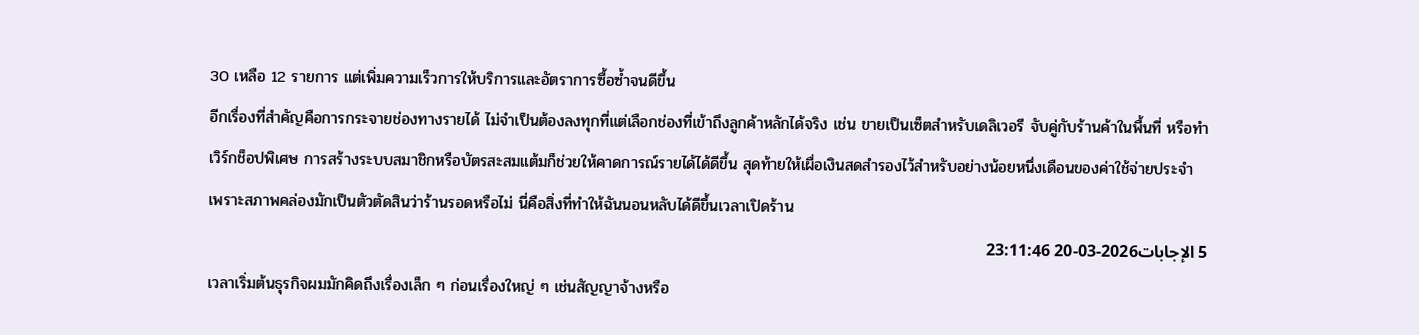30 เหลือ 12 รายการ แต่เพิ่มความเร็วการให้บริการและอัตราการซื้อซ้ำจนดีขึ้น
อีกเรื่องที่สำคัญคือการกระจายช่องทางรายได้ ไม่จำเป็นต้องลงทุกที่แต่เลือกช่องที่เข้าถึงลูกค้าหลักได้จริง เช่น ขายเป็นเซ็ตสำหรับเดลิเวอรี จับคู่กับร้านค้าในพื้นที่ หรือทำเวิร์กช็อปพิเศษ การสร้างระบบสมาชิกหรือบัตรสะสมแต้มก็ช่วยให้คาดการณ์รายได้ได้ดีขึ้น สุดท้ายให้เผื่อเงินสดสำรองไว้สำหรับอย่างน้อยหนึ่งเดือนของค่าใช้จ่ายประจำ เพราะสภาพคล่องมักเป็นตัวตัดสินว่าร้านรอดหรือไม่ นี่คือสิ่งที่ทำให้ฉันนอนหลับได้ดีขึ้นเวลาเปิดร้าน
5 الإجابات2026-03-20 23:11:46
เวลาเริ่มต้นธุรกิจผมมักคิดถึงเรื่องเล็ก ๆ ก่อนเรื่องใหญ่ ๆ เช่นสัญญาจ้างหรือ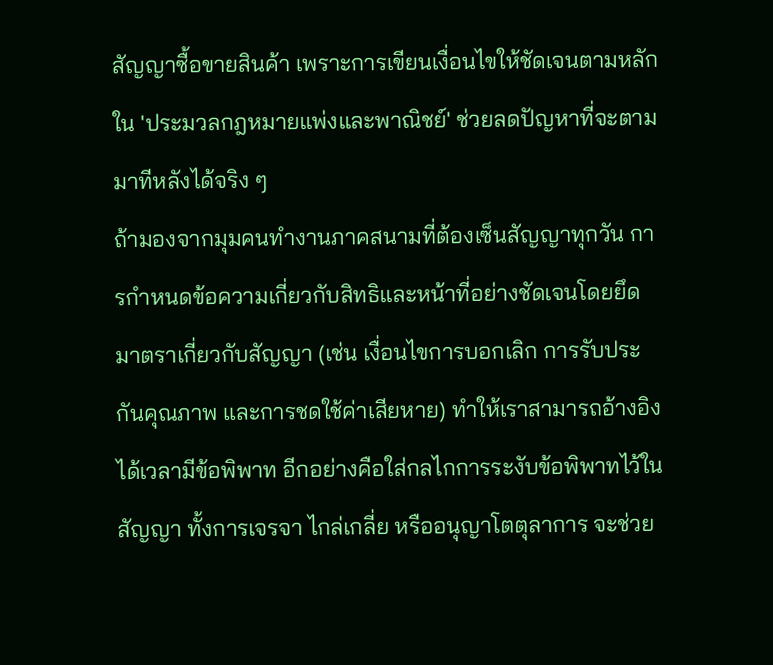สัญญาซื้อขายสินค้า เพราะการเขียนเงื่อนไขให้ชัดเจนตามหลักใน 'ประมวลกฎหมายแพ่งและพาณิชย์' ช่วยลดปัญหาที่จะตามมาทีหลังได้จริง ๆ
ถ้ามองจากมุมคนทำงานภาคสนามที่ต้องเซ็นสัญญาทุกวัน การกำหนดข้อความเกี่ยวกับสิทธิและหน้าที่อย่างชัดเจนโดยยึดมาตราเกี่ยวกับสัญญา (เช่น เงื่อนไขการบอกเลิก การรับประกันคุณภาพ และการชดใช้ค่าเสียหาย) ทำให้เราสามารถอ้างอิงได้เวลามีข้อพิพาท อีกอย่างคือใส่กลไกการระงับข้อพิพาทไว้ในสัญญา ทั้งการเจรจา ไกล่เกลี่ย หรืออนุญาโตตุลาการ จะช่วย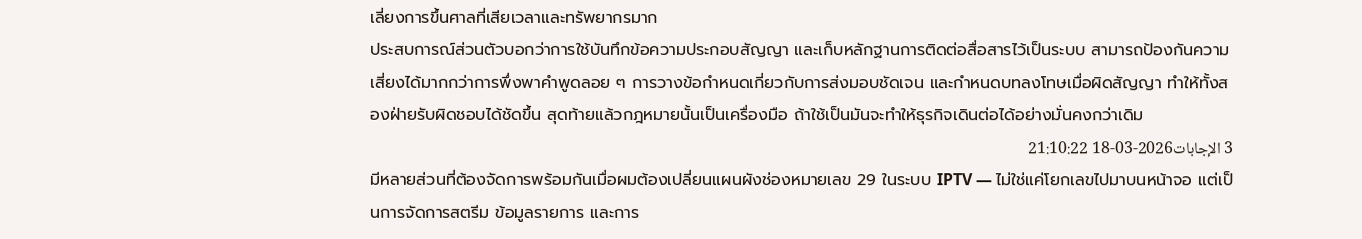เลี่ยงการขึ้นศาลที่เสียเวลาและทรัพยากรมาก
ประสบการณ์ส่วนตัวบอกว่าการใช้บันทึกข้อความประกอบสัญญา และเก็บหลักฐานการติดต่อสื่อสารไว้เป็นระบบ สามารถป้องกันความเสี่ยงได้มากกว่าการพึ่งพาคำพูดลอย ๆ การวางข้อกำหนดเกี่ยวกับการส่งมอบชัดเจน และกำหนดบทลงโทษเมื่อผิดสัญญา ทำให้ทั้งสองฝ่ายรับผิดชอบได้ชัดขึ้น สุดท้ายแล้วกฎหมายนั้นเป็นเครื่องมือ ถ้าใช้เป็นมันจะทำให้ธุรกิจเดินต่อได้อย่างมั่นคงกว่าเดิม
3 الإجابات2026-03-18 21:10:22
มีหลายส่วนที่ต้องจัดการพร้อมกันเมื่อผมต้องเปลี่ยนแผนผังช่องหมายเลข 29 ในระบบ IPTV — ไม่ใช่แค่โยกเลขไปมาบนหน้าจอ แต่เป็นการจัดการสตรีม ข้อมูลรายการ และการ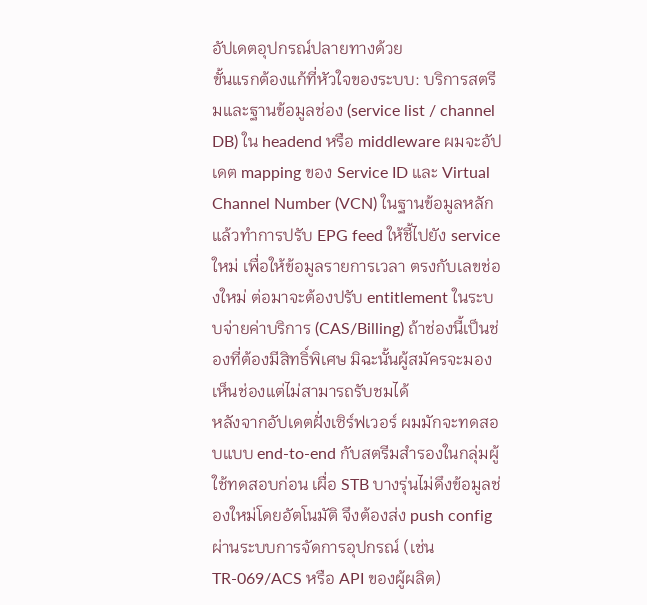อัปเดตอุปกรณ์ปลายทางด้วย
ขั้นแรกต้องแก้ที่หัวใจของระบบ: บริการสตรีมและฐานข้อมูลช่อง (service list / channel DB) ใน headend หรือ middleware ผมจะอัปเดต mapping ของ Service ID และ Virtual Channel Number (VCN) ในฐานข้อมูลหลัก แล้วทำการปรับ EPG feed ให้ชี้ไปยัง service ใหม่ เพื่อให้ข้อมูลรายการเวลา ตรงกับเลขช่องใหม่ ต่อมาจะต้องปรับ entitlement ในระบบจ่ายค่าบริการ (CAS/Billing) ถ้าช่องนี้เป็นช่องที่ต้องมีสิทธิ์พิเศษ มิฉะนั้นผู้สมัครจะมองเห็นช่องแต่ไม่สามารถรับชมได้
หลังจากอัปเดตฝั่งเซิร์ฟเวอร์ ผมมักจะทดสอบแบบ end-to-end กับสตรีมสำรองในกลุ่มผู้ใช้ทดสอบก่อน เผื่อ STB บางรุ่นไม่ดึงข้อมูลช่องใหม่โดยอัตโนมัติ จึงต้องส่ง push config ผ่านระบบการจัดการอุปกรณ์ (เช่น TR-069/ACS หรือ API ของผู้ผลิต)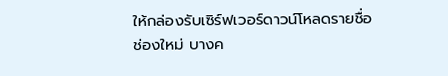ให้กล่องรับเซิร์ฟเวอร์ดาวน์โหลดรายชื่อช่องใหม่ บางค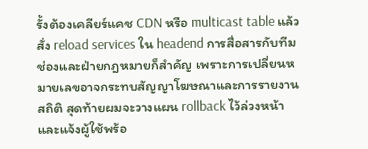รั้งต้องเคลียร์แคช CDN หรือ multicast table แล้วสั่ง reload services ใน headend การสื่อสารกับทีมช่องและฝ่ายกฎหมายก็สำคัญ เพราะการเปลี่ยนหมายเลขอาจกระทบสัญญาโฆษณาและการรายงานสถิติ สุดท้ายผมจะวางแผน rollback ไว้ล่วงหน้า และแจ้งผู้ใช้พร้อ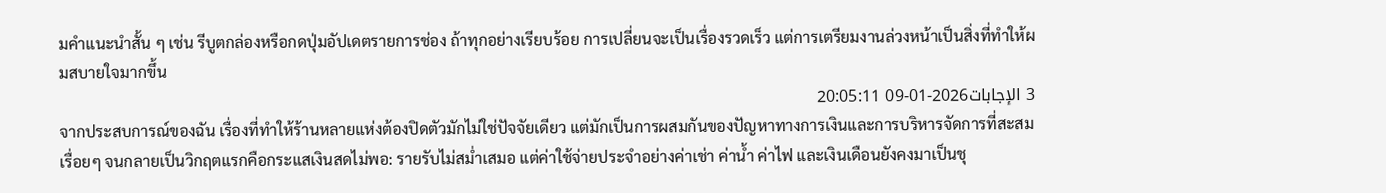มคำแนะนำสั้น ๆ เช่น รีบูตกล่องหรือกดปุ่มอัปเดตรายการช่อง ถ้าทุกอย่างเรียบร้อย การเปลี่ยนจะเป็นเรื่องรวดเร็ว แต่การเตรียมงานล่วงหน้าเป็นสิ่งที่ทำให้ผมสบายใจมากขึ้น
3 الإجابات2026-01-09 20:05:11
จากประสบการณ์ของฉัน เรื่องที่ทำให้ร้านหลายแห่งต้องปิดตัวมักไม่ใช่ปัจจัยเดียว แต่มักเป็นการผสมกันของปัญหาทางการเงินและการบริหารจัดการที่สะสมเรื่อยๆ จนกลายเป็นวิกฤตแรกคือกระแสเงินสดไม่พอ: รายรับไม่สม่ำเสมอ แต่ค่าใช้จ่ายประจำอย่างค่าเช่า ค่าน้ำ ค่าไฟ และเงินเดือนยังคงมาเป็นชุ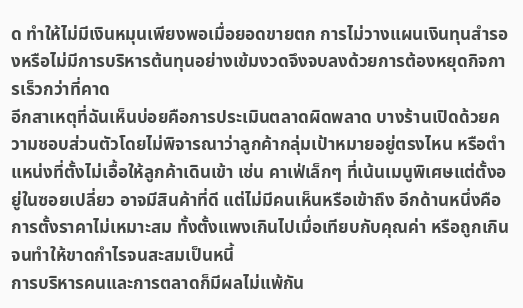ด ทำให้ไม่มีเงินหมุนเพียงพอเมื่อยอดขายตก การไม่วางแผนเงินทุนสำรองหรือไม่มีการบริหารต้นทุนอย่างเข้มงวดจึงจบลงด้วยการต้องหยุดกิจการเร็วกว่าที่คาด
อีกสาเหตุที่ฉันเห็นบ่อยคือการประเมินตลาดผิดพลาด บางร้านเปิดด้วยความชอบส่วนตัวโดยไม่พิจารณาว่าลูกค้ากลุ่มเป้าหมายอยู่ตรงไหน หรือตำแหน่งที่ตั้งไม่เอื้อให้ลูกค้าเดินเข้า เช่น คาเฟ่เล็กๆ ที่เน้นเมนูพิเศษแต่ตั้งอยู่ในซอยเปลี่ยว อาจมีสินค้าที่ดี แต่ไม่มีคนเห็นหรือเข้าถึง อีกด้านหนึ่งคือการตั้งราคาไม่เหมาะสม ทั้งตั้งแพงเกินไปเมื่อเทียบกับคุณค่า หรือถูกเกินจนทำให้ขาดกำไรจนสะสมเป็นหนี้
การบริหารคนและการตลาดก็มีผลไม่แพ้กัน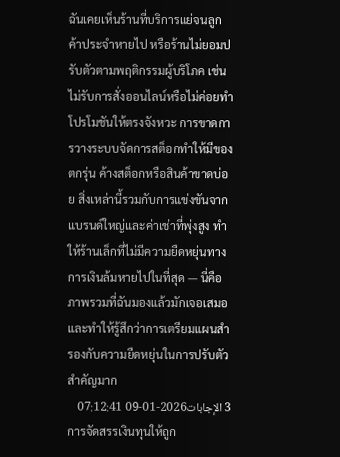ฉันเคยเห็นร้านที่บริการแย่จนลูกค้าประจำหายไป หรือร้านไม่ยอมปรับตัวตามพฤติกรรมผู้บริโภค เช่น ไม่รับการสั่งออนไลน์หรือไม่ค่อยทำโปรโมชันให้ตรงจังหวะ การขาดการวางระบบจัดการสต็อกทำให้มีของตกรุ่น ค้างสต็อกหรือสินค้าขาดบ่อย สิ่งเหล่านี้รวมกับการแข่งขันจากแบรนด์ใหญ่และค่าเช่าที่พุ่งสูง ทำให้ร้านเล็กที่ไม่มีความยืดหยุ่นทางการเงินล้มหายไปในที่สุด — นี่คือภาพรวมที่ฉันมองแล้วมักเจอเสมอ และทำให้รู้สึกว่าการเตรียมแผนสำรองกับความยืดหยุ่นในการปรับตัวสำคัญมาก
3 الإجابات2026-01-09 07:12:41
การจัดสรรเงินทุนให้ถูก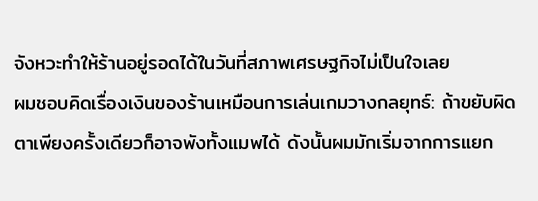จังหวะทำให้ร้านอยู่รอดได้ในวันที่สภาพเศรษฐกิจไม่เป็นใจเลย
ผมชอบคิดเรื่องเงินของร้านเหมือนการเล่นเกมวางกลยุทธ์: ถ้าขยับผิดตาเพียงครั้งเดียวก็อาจพังทั้งแมพได้ ดังนั้นผมมักเริ่มจากการแยก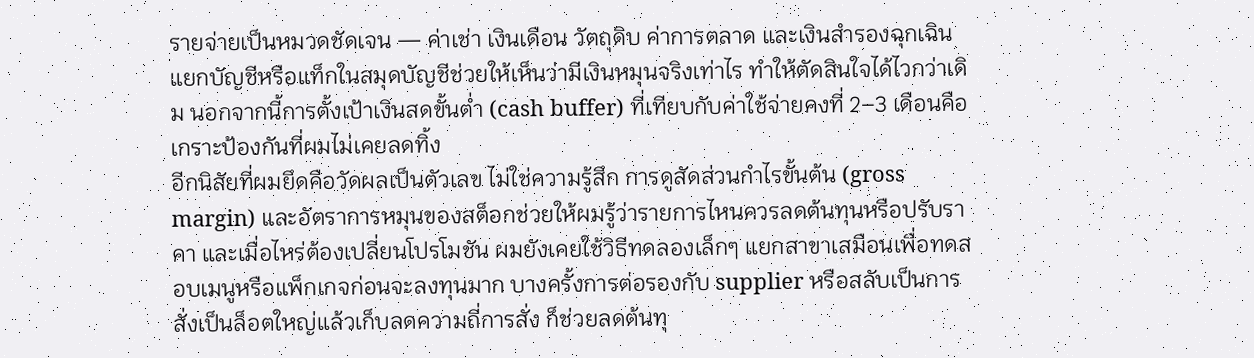รายจ่ายเป็นหมวดชัดเจน — ค่าเช่า เงินเดือน วัตถุดิบ ค่าการตลาด และเงินสำรองฉุกเฉิน แยกบัญชีหรือแท็กในสมุดบัญชีช่วยให้เห็นว่ามีเงินหมุนจริงเท่าไร ทำให้ตัดสินใจได้ไวกว่าเดิม นอกจากนี้การตั้งเป้าเงินสดขั้นต่ำ (cash buffer) ที่เทียบกับค่าใช้จ่ายคงที่ 2–3 เดือนคือเกราะป้องกันที่ผมไม่เคยลดทิ้ง
อีกนิสัยที่ผมยึดคือวัดผลเป็นตัวเลข ไม่ใช่ความรู้สึก การดูสัดส่วนกำไรขั้นต้น (gross margin) และอัตราการหมุนของสต็อกช่วยให้ผมรู้ว่ารายการไหนควรลดต้นทุนหรือปรับราคา และเมื่อไหร่ต้องเปลี่ยนโปรโมชัน ผมยังเคยใช้วิธีทดลองเล็กๆ แยกสาขาเสมือนเพื่อทดสอบเมนูหรือแพ็กเกจก่อนจะลงทุนมาก บางครั้งการต่อรองกับ supplier หรือสลับเป็นการสั่งเป็นล็อตใหญ่แล้วเก็บลดความถี่การสั่ง ก็ช่วยลดต้นทุ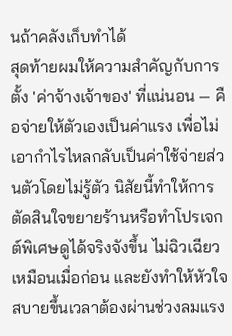นถ้าคลังเก็บทำได้
สุดท้ายผมให้ความสำคัญกับการตั้ง 'ค่าจ้างเจ้าของ' ที่แน่นอน — คือจ่ายให้ตัวเองเป็นค่าแรง เพื่อไม่เอากำไรไหลกลับเป็นค่าใช้จ่ายส่วนตัวโดยไม่รู้ตัว นิสัยนี้ทำให้การตัดสินใจขยายร้านหรือทำโปรเจกต์พิเศษดูได้จริงจังขึ้น ไม่ฉิวเฉียวเหมือนเมื่อก่อน และยังทำให้หัวใจสบายขึ้นเวลาต้องผ่านช่วงลมแรง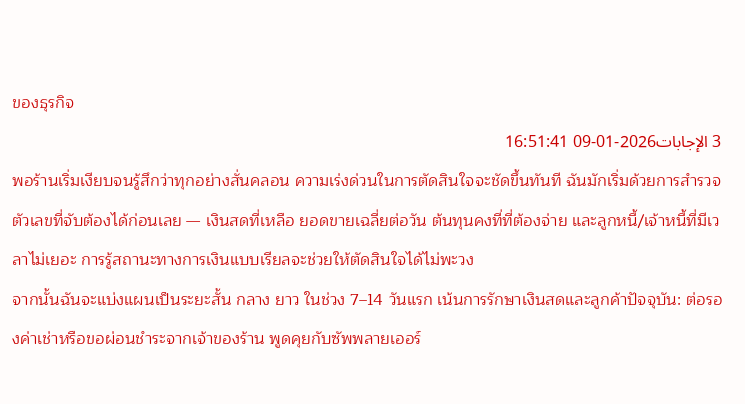ของธุรกิจ
3 الإجابات2026-01-09 16:51:41
พอร้านเริ่มเงียบจนรู้สึกว่าทุกอย่างสั่นคลอน ความเร่งด่วนในการตัดสินใจจะชัดขึ้นทันที ฉันมักเริ่มด้วยการสำรวจตัวเลขที่จับต้องได้ก่อนเลย — เงินสดที่เหลือ ยอดขายเฉลี่ยต่อวัน ต้นทุนคงที่ที่ต้องจ่าย และลูกหนี้/เจ้าหนี้ที่มีเวลาไม่เยอะ การรู้สถานะทางการเงินแบบเรียลจะช่วยให้ตัดสินใจได้ไม่พะวง
จากนั้นฉันจะแบ่งแผนเป็นระยะสั้น กลาง ยาว ในช่วง 7–14 วันแรก เน้นการรักษาเงินสดและลูกค้าปัจจุบัน: ต่อรองค่าเช่าหรือขอผ่อนชำระจากเจ้าของร้าน พูดคุยกับซัพพลายเออร์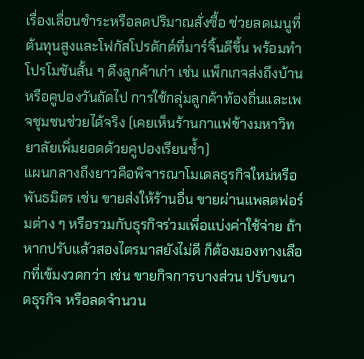เรื่องเลื่อนชำระหรือลดปริมาณสั่งซื้อ ช่วยลดเมนูที่ต้นทุนสูงและโฟกัสโปรดักต์ที่มาร์จิ้นดีขึ้น พร้อมทำโปรโมชันสั้น ๆ ดึงลูกค้าเก่า เช่น แพ็กเกจส่งถึงบ้านหรือคูปองวันถัดไป การใช้กลุ่มลูกค้าท้องถิ่นและเพจชุมชนช่วยได้จริง (เคยเห็นร้านกาแฟข้างมหาวิทยาลัยเพิ่มยอดด้วยคูปองเรียนซ้ำ)
แผนกลางถึงยาวคือพิจารณาโมเดลธุรกิจใหม่หรือพันธมิตร เช่น ขายส่งให้ร้านอื่น ขายผ่านแพลตฟอร์มต่าง ๆ หรือรวมกับธุรกิจร่วมเพื่อแบ่งค่าใช้จ่าย ถ้าหากปรับแล้วสองไตรมาสยังไม่ดี ก็ต้องมองทางเลือกที่เข้มงวดกว่า เช่น ขายกิจการบางส่วน ปรับขนาดธุรกิจ หรือลดจำนวน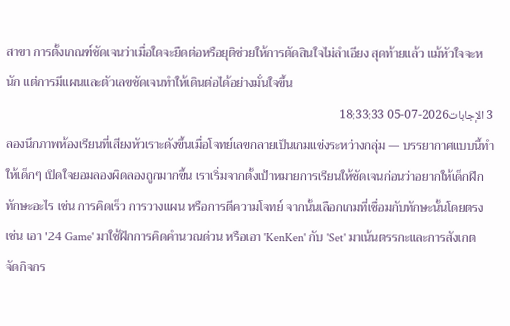สาขา การตั้งเกณฑ์ชัดเจนว่าเมื่อใดจะยืดต่อหรือยุติช่วยให้การตัดสินใจไม่ลำเอียง สุดท้ายแล้ว แม้หัวใจจะหนัก แต่การมีแผนและตัวเลขชัดเจนทำให้เดินต่อได้อย่างมั่นใจขึ้น
3 الإجابات2026-07-05 18:33:33
ลองนึกภาพห้องเรียนที่เสียงหัวเราะดังขึ้นเมื่อโจทย์เลขกลายเป็นเกมแข่งระหว่างกลุ่ม — บรรยากาศแบบนี้ทำให้เด็กๆ เปิดใจยอมลองผิดลองถูกมากขึ้น เราเริ่มจากตั้งเป้าหมายการเรียนให้ชัดเจนก่อนว่าอยากให้เด็กฝึกทักษะอะไร เช่น การคิดเร็ว การวางแผน หรือการตีความโจทย์ จากนั้นเลือกเกมที่เชื่อมกับทักษะนั้นโดยตรง เช่น เอา '24 Game' มาใช้ฝึกการคิดคำนวณด่วน หรือเอา 'KenKen' กับ 'Set' มาเน้นตรรกะและการสังเกต
จัดกิจกร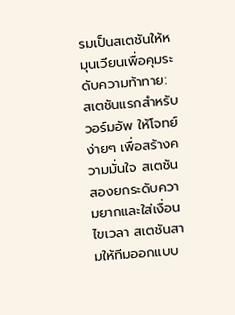รมเป็นสเตชันให้หมุนเวียนเพื่อคุมระดับความท้าทาย: สเตชันแรกสำหรับวอร์มอัพ ให้โจทย์ง่ายๆ เพื่อสร้างความมั่นใจ สเตชันสองยกระดับความยากและใส่เงื่อนไขเวลา สเตชันสามให้ทีมออกแบบ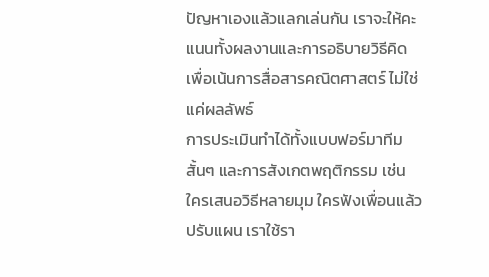ปัญหาเองแล้วแลกเล่นกัน เราจะให้คะแนนทั้งผลงานและการอธิบายวิธีคิด เพื่อเน้นการสื่อสารคณิตศาสตร์ ไม่ใช่แค่ผลลัพธ์
การประเมินทำได้ทั้งแบบฟอร์มาทีมสั้นๆ และการสังเกตพฤติกรรม เช่น ใครเสนอวิธีหลายมุม ใครฟังเพื่อนแล้วปรับแผน เราใช้รา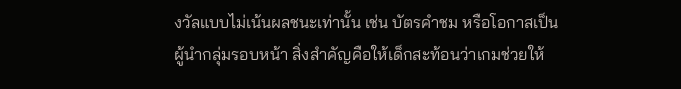งวัลแบบไม่เน้นผลชนะเท่านั้น เช่น บัตรคำชม หรือโอกาสเป็นผู้นำกลุ่มรอบหน้า สิ่งสำคัญคือให้เด็กสะท้อนว่าเกมช่วยให้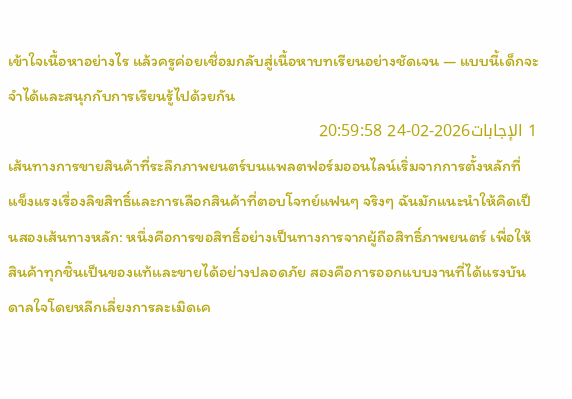เข้าใจเนื้อหาอย่างไร แล้วครูค่อยเชื่อมกลับสู่เนื้อหาบทเรียนอย่างชัดเจน — แบบนี้เด็กจะจำได้และสนุกกับการเรียนรู้ไปด้วยกัน
1 الإجابات2026-02-24 20:59:58
เส้นทางการขายสินค้าที่ระลึกภาพยนตร์บนแพลตฟอร์มออนไลน์เริ่มจากการตั้งหลักที่แข็งแรงเรื่องลิขสิทธิ์และการเลือกสินค้าที่ตอบโจทย์แฟนๆ จริงๆ ฉันมักแนะนำให้คิดเป็นสองเส้นทางหลัก: หนึ่งคือการขอสิทธิ์อย่างเป็นทางการจากผู้ถือสิทธิ์ภาพยนตร์ เพื่อให้สินค้าทุกชิ้นเป็นของแท้และขายได้อย่างปลอดภัย สองคือการออกแบบงานที่ได้แรงบันดาลใจโดยหลีกเลี่ยงการละเมิดเค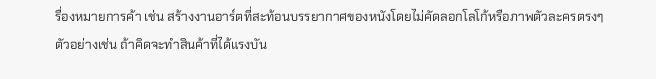รื่องหมายการค้า เช่น สร้างงานอาร์ตที่สะท้อนบรรยากาศของหนังโดยไม่คัดลอกโลโก้หรือภาพตัวละครตรงๆ ตัวอย่างเช่น ถ้าคิดจะทำสินค้าที่ได้แรงบัน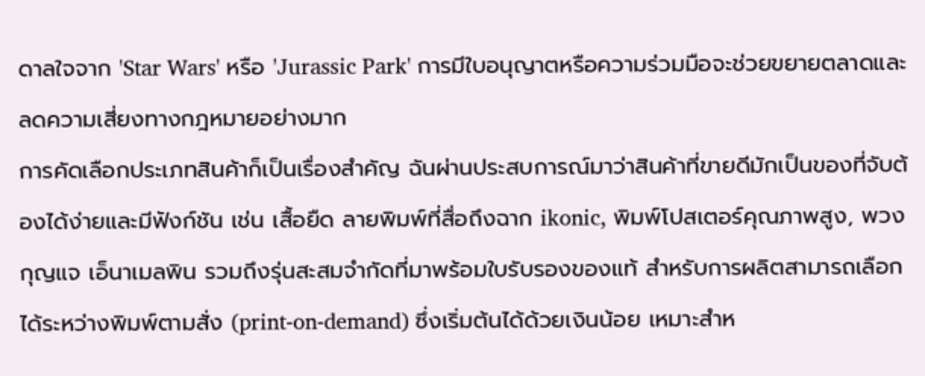ดาลใจจาก 'Star Wars' หรือ 'Jurassic Park' การมีใบอนุญาตหรือความร่วมมือจะช่วยขยายตลาดและลดความเสี่ยงทางกฎหมายอย่างมาก
การคัดเลือกประเภทสินค้าก็เป็นเรื่องสำคัญ ฉันผ่านประสบการณ์มาว่าสินค้าที่ขายดีมักเป็นของที่จับต้องได้ง่ายและมีฟังก์ชัน เช่น เสื้อยืด ลายพิมพ์ที่สื่อถึงฉาก ikonic, พิมพ์โปสเตอร์คุณภาพสูง, พวงกุญแจ เอ็นาเมลพิน รวมถึงรุ่นสะสมจำกัดที่มาพร้อมใบรับรองของแท้ สำหรับการผลิตสามารถเลือกได้ระหว่างพิมพ์ตามสั่ง (print-on-demand) ซึ่งเริ่มต้นได้ด้วยเงินน้อย เหมาะสำห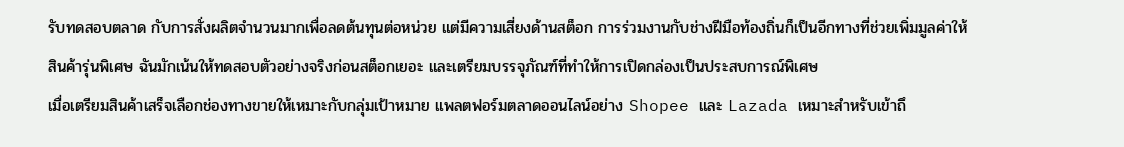รับทดสอบตลาด กับการสั่งผลิตจำนวนมากเพื่อลดต้นทุนต่อหน่วย แต่มีความเสี่ยงด้านสต็อก การร่วมงานกับช่างฝีมือท้องถิ่นก็เป็นอีกทางที่ช่วยเพิ่มมูลค่าให้สินค้ารุ่นพิเศษ ฉันมักเน้นให้ทดสอบตัวอย่างจริงก่อนสต็อกเยอะ และเตรียมบรรจุภัณฑ์ที่ทำให้การเปิดกล่องเป็นประสบการณ์พิเศษ
เมื่อเตรียมสินค้าเสร็จเลือกช่องทางขายให้เหมาะกับกลุ่มเป้าหมาย แพลตฟอร์มตลาดออนไลน์อย่าง Shopee และ Lazada เหมาะสำหรับเข้าถึ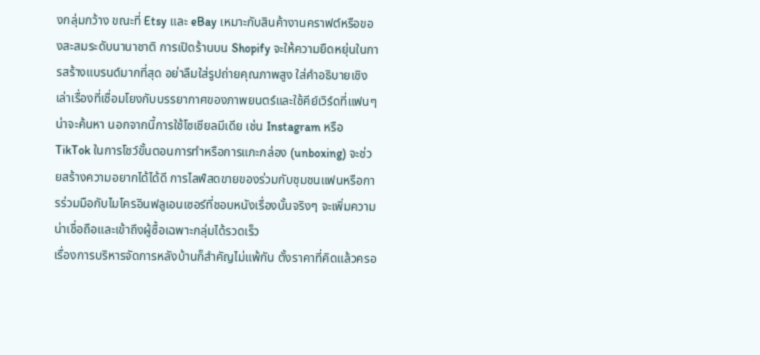งกลุ่มกว้าง ขณะที่ Etsy และ eBay เหมาะกับสินค้างานคราฟต์หรือของสะสมระดับนานาชาติ การเปิดร้านบน Shopify จะให้ความยืดหยุ่นในการสร้างแบรนด์มากที่สุด อย่าลืมใส่รูปถ่ายคุณภาพสูง ใส่คำอธิบายเชิงเล่าเรื่องที่เชื่อมโยงกับบรรยากาศของภาพยนตร์และใช้คีย์เวิร์ดที่แฟนๆ น่าจะค้นหา นอกจากนี้การใช้โซเชียลมีเดีย เช่น Instagram หรือ TikTok ในการโชว์ขั้นตอนการทำหรือการแกะกล่อง (unboxing) จะช่วยสร้างความอยากได้ได้ดี การไลฟ์สดขายของร่วมกับชุมชนแฟนหรือการร่วมมือกับไมโครอินฟลูเอนเซอร์ที่ชอบหนังเรื่องนั้นจริงๆ จะเพิ่มความน่าเชื่อถือและเข้าถึงผู้ซื้อเฉพาะกลุ่มได้รวดเร็ว
เรื่องการบริหารจัดการหลังบ้านก็สำคัญไม่แพ้กัน ตั้งราคาที่คิดแล้วครอ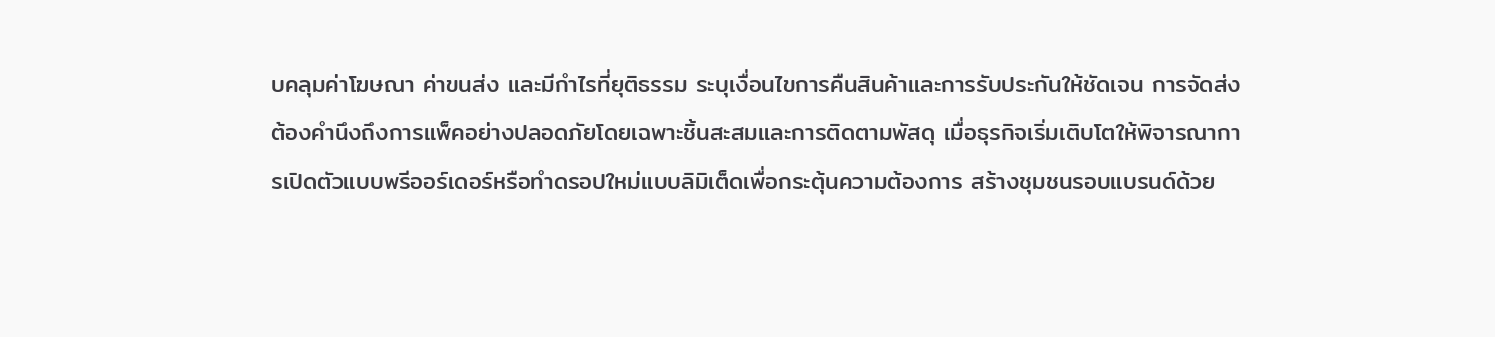บคลุมค่าโฆษณา ค่าขนส่ง และมีกำไรที่ยุติธรรม ระบุเงื่อนไขการคืนสินค้าและการรับประกันให้ชัดเจน การจัดส่งต้องคำนึงถึงการแพ็คอย่างปลอดภัยโดยเฉพาะชิ้นสะสมและการติดตามพัสดุ เมื่อธุรกิจเริ่มเติบโตให้พิจารณาการเปิดตัวแบบพรีออร์เดอร์หรือทำดรอปใหม่แบบลิมิเต็ดเพื่อกระตุ้นความต้องการ สร้างชุมชนรอบแบรนด์ด้วย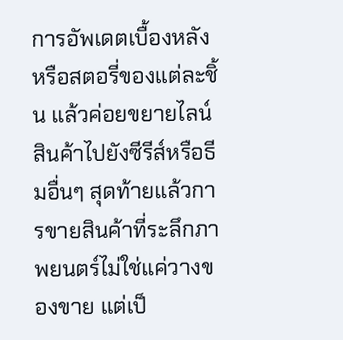การอัพเดตเบื้องหลังหรือสตอรี่ของแต่ละชิ้น แล้วค่อยขยายไลน์สินค้าไปยังซีรีส์หรือธีมอื่นๆ สุดท้ายแล้วการขายสินค้าที่ระลึกภาพยนตร์ไม่ใช่แค่วางของขาย แต่เป็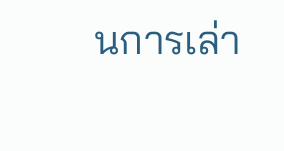นการเล่า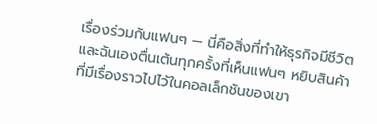เรื่องร่วมกับแฟนๆ — นี่คือสิ่งที่ทำให้ธุรกิจมีชีวิตและฉันเองตื่นเต้นทุกครั้งที่เห็นแฟนๆ หยิบสินค้าที่มีเรื่องราวไปไว้ในคอลเล็กชันของเขา